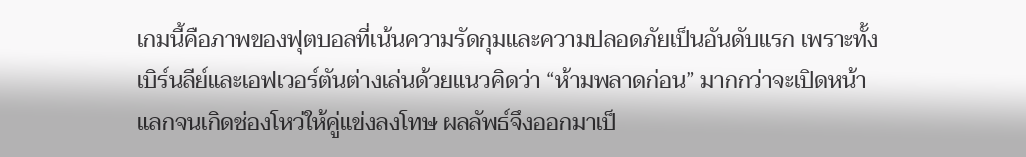เกมนี้คือภาพของฟุตบอลที่เน้นความรัดกุมและความปลอดภัยเป็นอันดับแรก เพราะทั้งเบิร์นลีย์และเอฟเวอร์ตันต่างเล่นด้วยแนวคิดว่า “ห้ามพลาดก่อน” มากกว่าจะเปิดหน้าแลกจนเกิดช่องโหว่ให้คู่แข่งลงโทษ ผลลัพธ์จึงออกมาเป็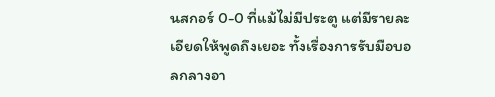นสกอร์ 0-0 ที่แม้ไม่มีประตู แต่มีรายละเอียดให้พูดถึงเยอะ ทั้งเรื่องการรับมือบอลกลางอา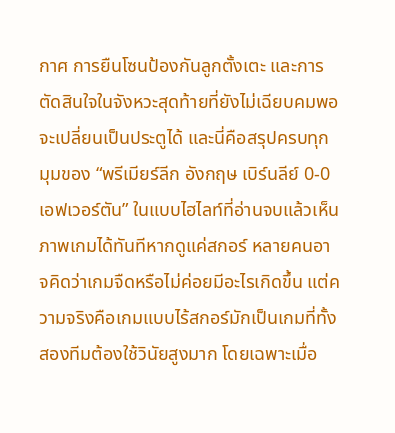กาศ การยืนโซนป้องกันลูกตั้งเตะ และการตัดสินใจในจังหวะสุดท้ายที่ยังไม่เฉียบคมพอจะเปลี่ยนเป็นประตูได้ และนี่คือสรุปครบทุกมุมของ “พรีเมียร์ลีก อังกฤษ เบิร์นลีย์ 0-0 เอฟเวอร์ตัน” ในแบบไฮไลท์ที่อ่านจบแล้วเห็นภาพเกมได้ทันทีหากดูแค่สกอร์ หลายคนอาจคิดว่าเกมจืดหรือไม่ค่อยมีอะไรเกิดขึ้น แต่ความจริงคือเกมแบบไร้สกอร์มักเป็นเกมที่ทั้งสองทีมต้องใช้วินัยสูงมาก โดยเฉพาะเมื่อ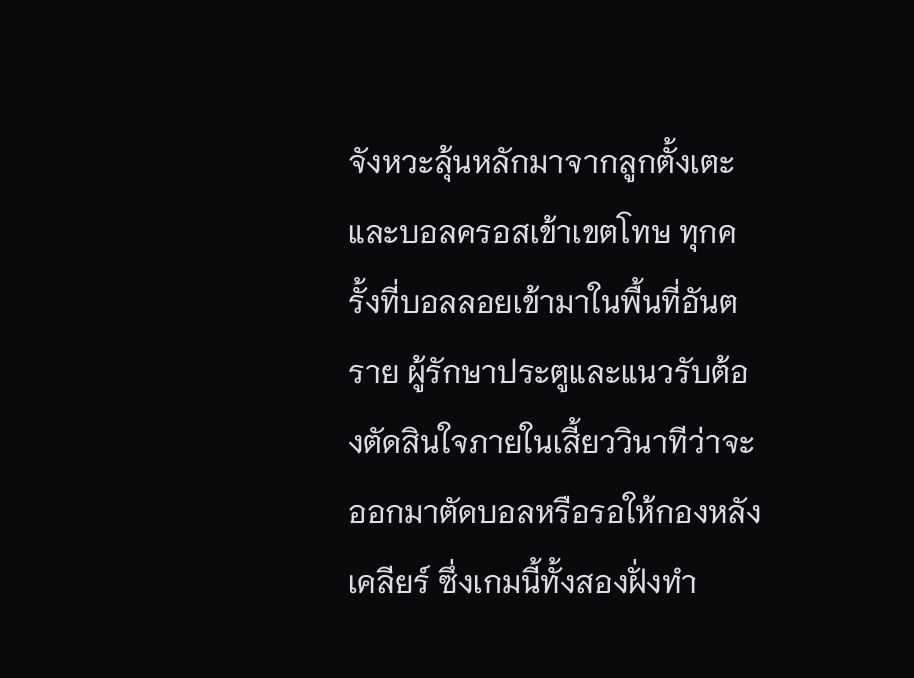จังหวะลุ้นหลักมาจากลูกตั้งเตะและบอลครอสเข้าเขตโทษ ทุกครั้งที่บอลลอยเข้ามาในพื้นที่อันตราย ผู้รักษาประตูและแนวรับต้องตัดสินใจภายในเสี้ยววินาทีว่าจะออกมาตัดบอลหรือรอให้กองหลังเคลียร์ ซึ่งเกมนี้ทั้งสองฝั่งทำ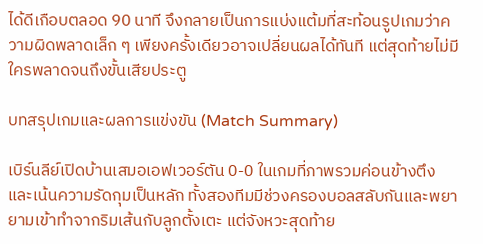ได้ดีเกือบตลอด 90 นาที จึงกลายเป็นการแบ่งแต้มที่สะท้อนรูปเกมว่าความผิดพลาดเล็ก ๆ เพียงครั้งเดียวอาจเปลี่ยนผลได้ทันที แต่สุดท้ายไม่มีใครพลาดจนถึงขั้นเสียประตู

บทสรุปเกมและผลการแข่งขัน (Match Summary)

เบิร์นลีย์เปิดบ้านเสมอเอฟเวอร์ตัน 0-0 ในเกมที่ภาพรวมค่อนข้างตึงและเน้นความรัดกุมเป็นหลัก ทั้งสองทีมมีช่วงครองบอลสลับกันและพยายามเข้าทำจากริมเส้นกับลูกตั้งเตะ แต่จังหวะสุดท้าย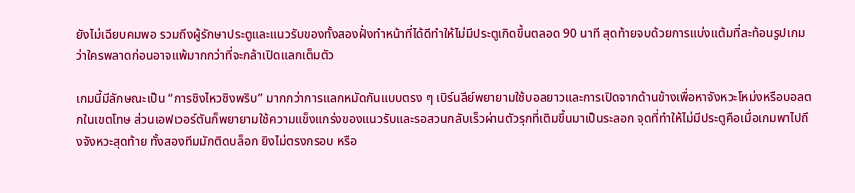ยังไม่เฉียบคมพอ รวมถึงผู้รักษาประตูและแนวรับของทั้งสองฝั่งทำหน้าที่ได้ดีทำให้ไม่มีประตูเกิดขึ้นตลอด 90 นาที สุดท้ายจบด้วยการแบ่งแต้มที่สะท้อนรูปเกมว่าใครพลาดก่อนอาจแพ้มากกว่าที่จะกล้าเปิดแลกเต็มตัว

เกมนี้มีลักษณะเป็น “การชิงไหวชิงพริบ” มากกว่าการแลกหมัดกันแบบตรง ๆ เบิร์นลีย์พยายามใช้บอลยาวและการเปิดจากด้านข้างเพื่อหาจังหวะโหม่งหรือบอลตกในเขตโทษ ส่วนเอฟเวอร์ตันก็พยายามใช้ความแข็งแกร่งของแนวรับและรอสวนกลับเร็วผ่านตัวรุกที่เติมขึ้นมาเป็นระลอก จุดที่ทำให้ไม่มีประตูคือเมื่อเกมพาไปถึงจังหวะสุดท้าย ทั้งสองทีมมักติดบล็อก ยิงไม่ตรงกรอบ หรือ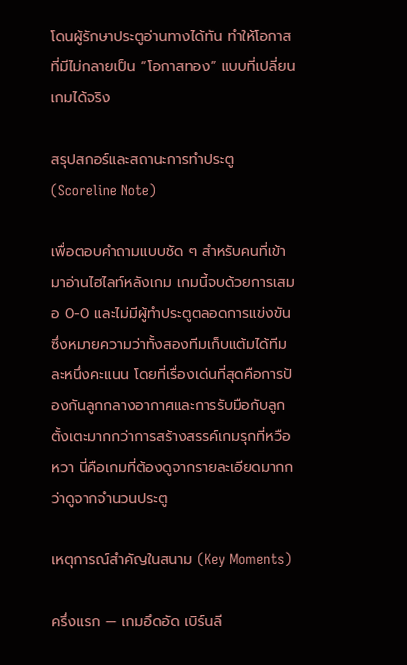โดนผู้รักษาประตูอ่านทางได้ทัน ทำให้โอกาสที่มีไม่กลายเป็น “โอกาสทอง” แบบที่เปลี่ยนเกมได้จริง

สรุปสกอร์และสถานะการทำประตู (Scoreline Note)

เพื่อตอบคำถามแบบชัด ๆ สำหรับคนที่เข้ามาอ่านไฮไลท์หลังเกม เกมนี้จบด้วยการเสมอ 0-0 และไม่มีผู้ทำประตูตลอดการแข่งขัน ซึ่งหมายความว่าทั้งสองทีมเก็บแต้มได้ทีมละหนึ่งคะแนน โดยที่เรื่องเด่นที่สุดคือการป้องกันลูกกลางอากาศและการรับมือกับลูกตั้งเตะมากกว่าการสร้างสรรค์เกมรุกที่หวือหวา นี่คือเกมที่ต้องดูจากรายละเอียดมากกว่าดูจากจำนวนประตู

เหตุการณ์สำคัญในสนาม (Key Moments)

ครึ่งแรก — เกมอึดอัด เบิร์นลี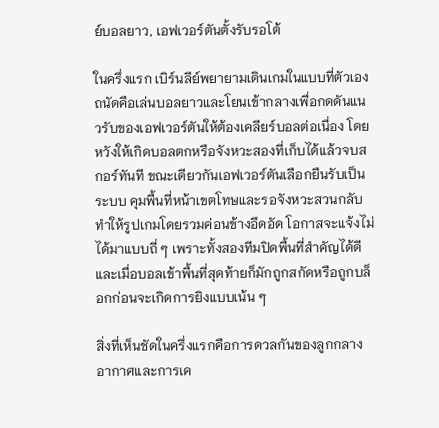ย์บอลยาว, เอฟเวอร์ตันตั้งรับรอโต้

ในครึ่งแรก เบิร์นลีย์พยายามเดินเกมในแบบที่ตัวเองถนัดคือเล่นบอลยาวและโยนเข้ากลางเพื่อกดดันแนวรับของเอฟเวอร์ตันให้ต้องเคลียร์บอลต่อเนื่อง โดยหวังให้เกิดบอลตกหรือจังหวะสองที่เก็บได้แล้วจบสกอร์ทันที ขณะเดียวกันเอฟเวอร์ตันเลือกยืนรับเป็นระบบ คุมพื้นที่หน้าเขตโทษและรอจังหวะสวนกลับ ทำให้รูปเกมโดยรวมค่อนข้างอึดอัด โอกาสจะแจ้งไม่ได้มาแบบถี่ ๆ เพราะทั้งสองทีมปิดพื้นที่สำคัญได้ดี และเมื่อบอลเข้าพื้นที่สุดท้ายก็มักถูกสกัดหรือถูกบล็อกก่อนจะเกิดการยิงแบบเน้น ๆ

สิ่งที่เห็นชัดในครึ่งแรกคือการดวลกันของลูกกลางอากาศและการเค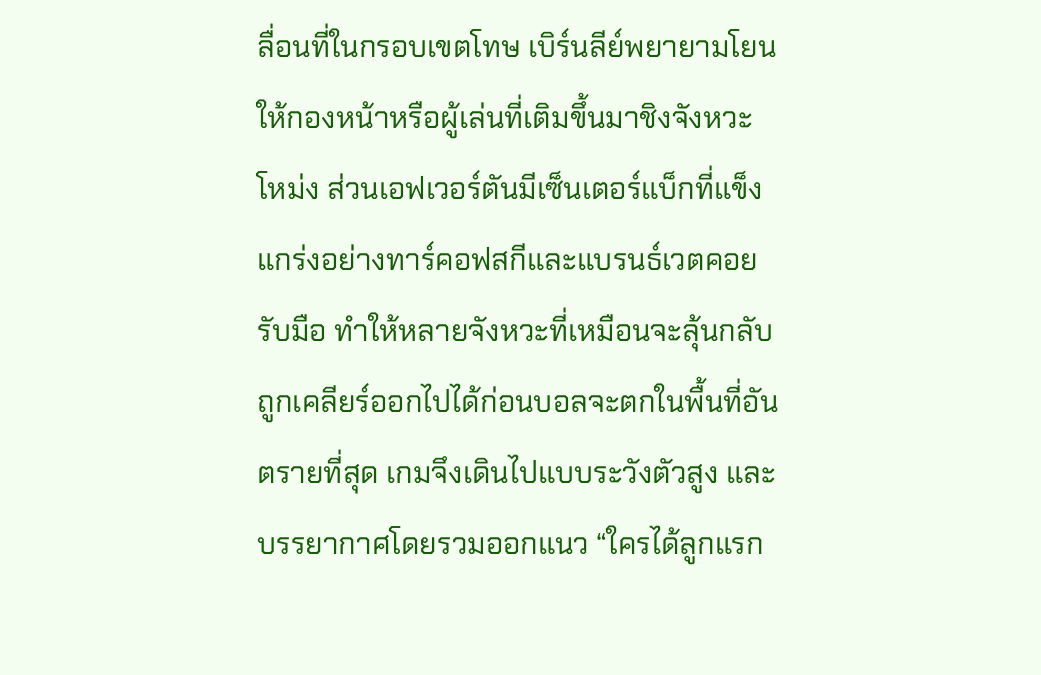ลื่อนที่ในกรอบเขตโทษ เบิร์นลีย์พยายามโยนให้กองหน้าหรือผู้เล่นที่เติมขึ้นมาชิงจังหวะโหม่ง ส่วนเอฟเวอร์ตันมีเซ็นเตอร์แบ็กที่แข็งแกร่งอย่างทาร์คอฟสกีและแบรนธ์เวตคอยรับมือ ทำให้หลายจังหวะที่เหมือนจะลุ้นกลับถูกเคลียร์ออกไปได้ก่อนบอลจะตกในพื้นที่อันตรายที่สุด เกมจึงเดินไปแบบระวังตัวสูง และบรรยากาศโดยรวมออกแนว “ใครได้ลูกแรก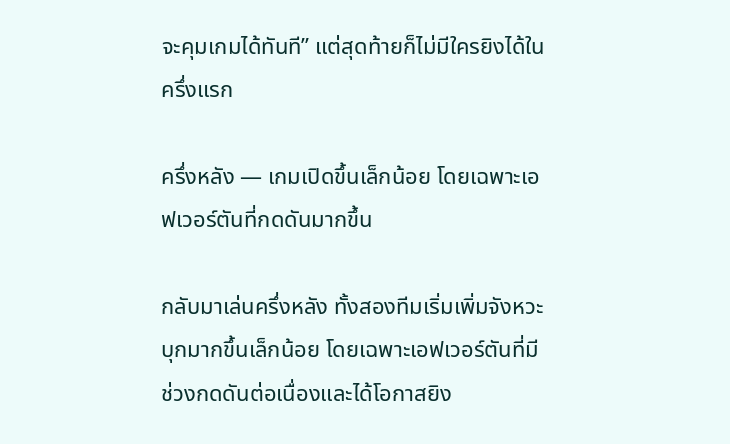จะคุมเกมได้ทันที” แต่สุดท้ายก็ไม่มีใครยิงได้ในครึ่งแรก

ครึ่งหลัง — เกมเปิดขึ้นเล็กน้อย โดยเฉพาะเอฟเวอร์ตันที่กดดันมากขึ้น

กลับมาเล่นครึ่งหลัง ทั้งสองทีมเริ่มเพิ่มจังหวะบุกมากขึ้นเล็กน้อย โดยเฉพาะเอฟเวอร์ตันที่มีช่วงกดดันต่อเนื่องและได้โอกาสยิง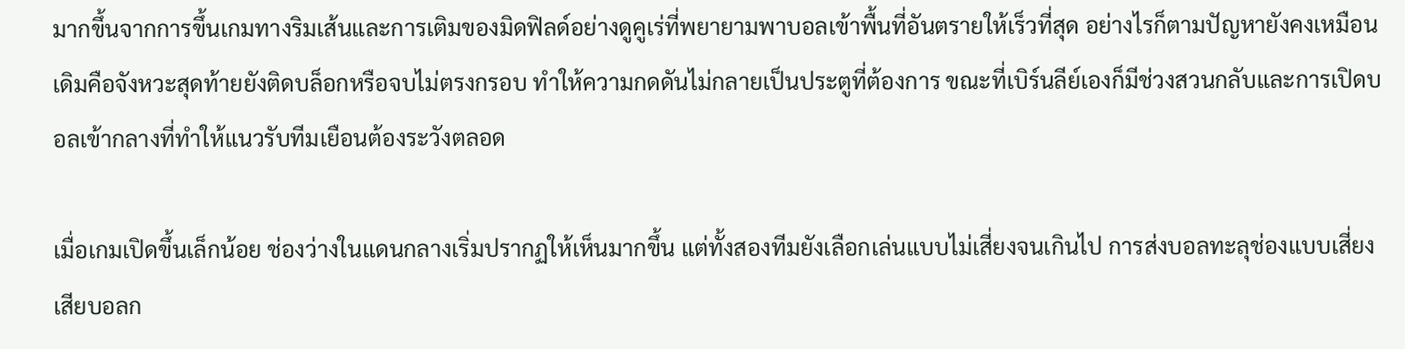มากขึ้นจากการขึ้นเกมทางริมเส้นและการเติมของมิดฟิลด์อย่างดูคูเร่ที่พยายามพาบอลเข้าพื้นที่อันตรายให้เร็วที่สุด อย่างไรก็ตามปัญหายังคงเหมือนเดิมคือจังหวะสุดท้ายยังติดบล็อกหรือจบไม่ตรงกรอบ ทำให้ความกดดันไม่กลายเป็นประตูที่ต้องการ ขณะที่เบิร์นลีย์เองก็มีช่วงสวนกลับและการเปิดบอลเข้ากลางที่ทำให้แนวรับทีมเยือนต้องระวังตลอด

เมื่อเกมเปิดขึ้นเล็กน้อย ช่องว่างในแดนกลางเริ่มปรากฏให้เห็นมากขึ้น แต่ทั้งสองทีมยังเลือกเล่นแบบไม่เสี่ยงจนเกินไป การส่งบอลทะลุช่องแบบเสี่ยงเสียบอลก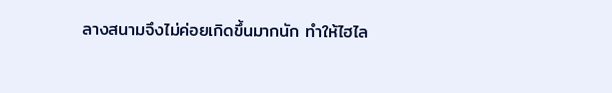ลางสนามจึงไม่ค่อยเกิดขึ้นมากนัก ทำให้ไฮไล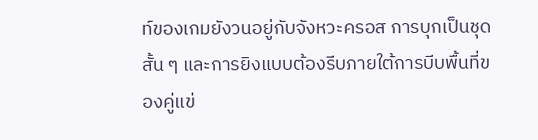ท์ของเกมยังวนอยู่กับจังหวะครอส การบุกเป็นชุดสั้น ๆ และการยิงแบบต้องรีบภายใต้การบีบพื้นที่ของคู่แข่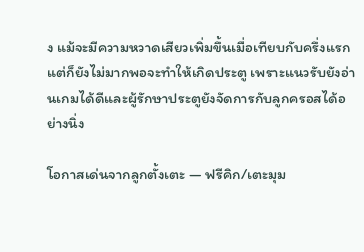ง แม้จะมีความหวาดเสียวเพิ่มขึ้นเมื่อเทียบกับครึ่งแรก แต่ก็ยังไม่มากพอจะทำให้เกิดประตู เพราะแนวรับยังอ่านเกมได้ดีและผู้รักษาประตูยังจัดการกับลูกครอสได้อย่างนิ่ง

โอกาสเด่นจากลูกตั้งเตะ — ฟรีคิก/เตะมุม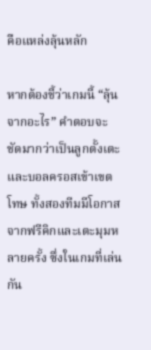คือแหล่งลุ้นหลัก

หากต้องชี้ว่าเกมนี้ “ลุ้นจากอะไร” คำตอบจะชัดมากว่าเป็นลูกตั้งเตะและบอลครอสเข้าเขตโทษ ทั้งสองทีมมีโอกาสจากฟรีคิกและเตะมุมหลายครั้ง ซึ่งในเกมที่เล่นกัน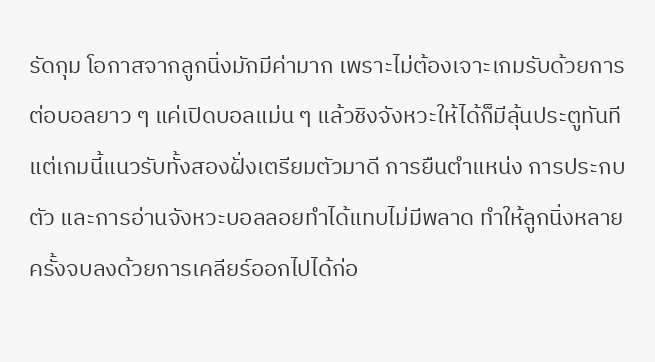รัดกุม โอกาสจากลูกนิ่งมักมีค่ามาก เพราะไม่ต้องเจาะเกมรับด้วยการต่อบอลยาว ๆ แค่เปิดบอลแม่น ๆ แล้วชิงจังหวะให้ได้ก็มีลุ้นประตูทันที แต่เกมนี้แนวรับทั้งสองฝั่งเตรียมตัวมาดี การยืนตำแหน่ง การประกบตัว และการอ่านจังหวะบอลลอยทำได้แทบไม่มีพลาด ทำให้ลูกนิ่งหลายครั้งจบลงด้วยการเคลียร์ออกไปได้ก่อ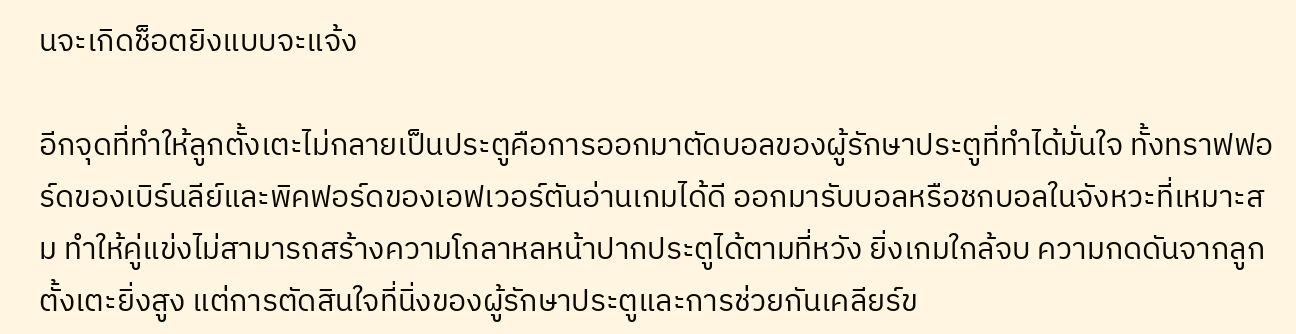นจะเกิดช็อตยิงแบบจะแจ้ง

อีกจุดที่ทำให้ลูกตั้งเตะไม่กลายเป็นประตูคือการออกมาตัดบอลของผู้รักษาประตูที่ทำได้มั่นใจ ทั้งทราฟฟอร์ดของเบิร์นลีย์และพิคฟอร์ดของเอฟเวอร์ตันอ่านเกมได้ดี ออกมารับบอลหรือชกบอลในจังหวะที่เหมาะสม ทำให้คู่แข่งไม่สามารถสร้างความโกลาหลหน้าปากประตูได้ตามที่หวัง ยิ่งเกมใกล้จบ ความกดดันจากลูกตั้งเตะยิ่งสูง แต่การตัดสินใจที่นิ่งของผู้รักษาประตูและการช่วยกันเคลียร์ข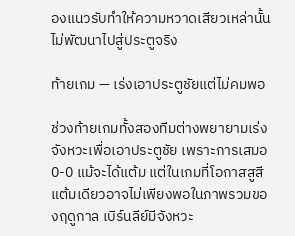องแนวรับทำให้ความหวาดเสียวเหล่านั้นไม่พัฒนาไปสู่ประตูจริง

ท้ายเกม — เร่งเอาประตูชัยแต่ไม่คมพอ

ช่วงท้ายเกมทั้งสองทีมต่างพยายามเร่งจังหวะเพื่อเอาประตูชัย เพราะการเสมอ 0-0 แม้จะได้แต้ม แต่ในเกมที่โอกาสสูสี แต้มเดียวอาจไม่เพียงพอในภาพรวมของฤดูกาล เบิร์นลีย์มีจังหวะ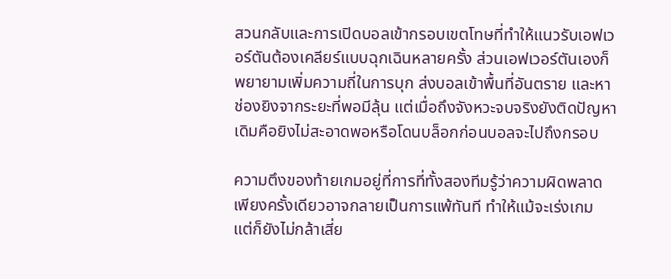สวนกลับและการเปิดบอลเข้ากรอบเขตโทษที่ทำให้แนวรับเอฟเวอร์ตันต้องเคลียร์แบบฉุกเฉินหลายครั้ง ส่วนเอฟเวอร์ตันเองก็พยายามเพิ่มความถี่ในการบุก ส่งบอลเข้าพื้นที่อันตราย และหาช่องยิงจากระยะที่พอมีลุ้น แต่เมื่อถึงจังหวะจบจริงยังติดปัญหาเดิมคือยิงไม่สะอาดพอหรือโดนบล็อกก่อนบอลจะไปถึงกรอบ

ความตึงของท้ายเกมอยู่ที่การที่ทั้งสองทีมรู้ว่าความผิดพลาดเพียงครั้งเดียวอาจกลายเป็นการแพ้ทันที ทำให้แม้จะเร่งเกม แต่ก็ยังไม่กล้าเสี่ย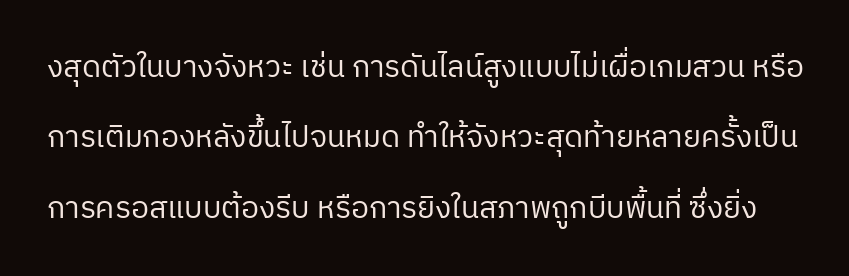งสุดตัวในบางจังหวะ เช่น การดันไลน์สูงแบบไม่เผื่อเกมสวน หรือการเติมกองหลังขึ้นไปจนหมด ทำให้จังหวะสุดท้ายหลายครั้งเป็นการครอสแบบต้องรีบ หรือการยิงในสภาพถูกบีบพื้นที่ ซึ่งยิ่ง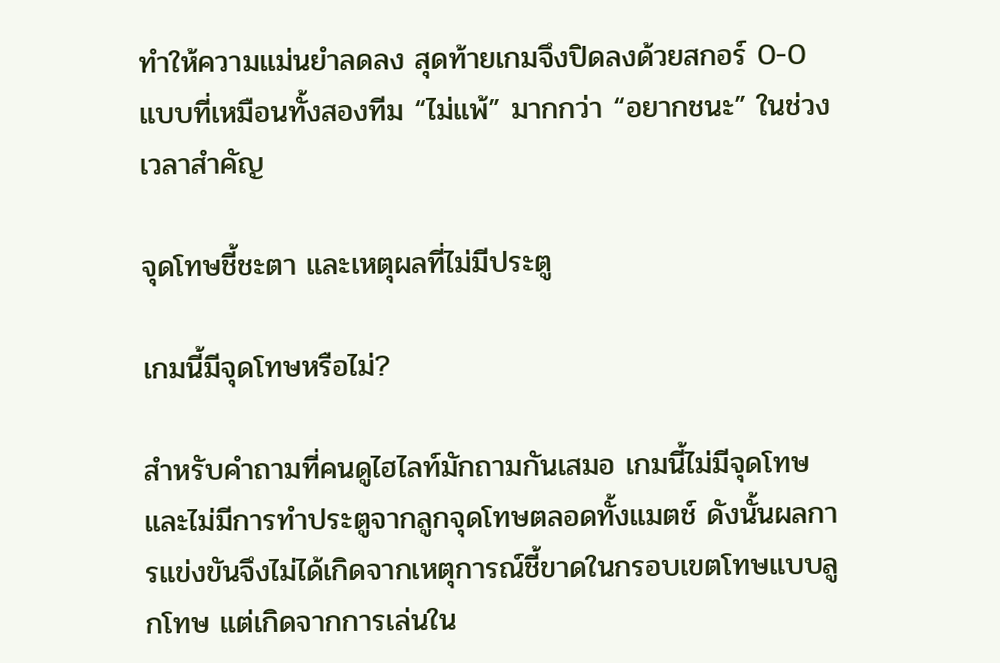ทำให้ความแม่นยำลดลง สุดท้ายเกมจึงปิดลงด้วยสกอร์ 0-0 แบบที่เหมือนทั้งสองทีม “ไม่แพ้” มากกว่า “อยากชนะ” ในช่วงเวลาสำคัญ

จุดโทษชี้ชะตา และเหตุผลที่ไม่มีประตู

เกมนี้มีจุดโทษหรือไม่?

สำหรับคำถามที่คนดูไฮไลท์มักถามกันเสมอ เกมนี้ไม่มีจุดโทษ และไม่มีการทำประตูจากลูกจุดโทษตลอดทั้งแมตช์ ดังนั้นผลการแข่งขันจึงไม่ได้เกิดจากเหตุการณ์ชี้ขาดในกรอบเขตโทษแบบลูกโทษ แต่เกิดจากการเล่นใน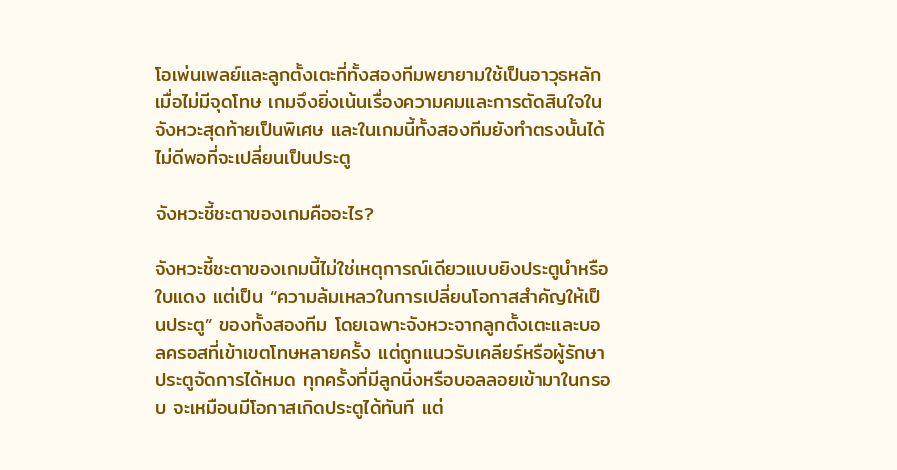โอเพ่นเพลย์และลูกตั้งเตะที่ทั้งสองทีมพยายามใช้เป็นอาวุธหลัก เมื่อไม่มีจุดโทษ เกมจึงยิ่งเน้นเรื่องความคมและการตัดสินใจในจังหวะสุดท้ายเป็นพิเศษ และในเกมนี้ทั้งสองทีมยังทำตรงนั้นได้ไม่ดีพอที่จะเปลี่ยนเป็นประตู

จังหวะชี้ชะตาของเกมคืออะไร?

จังหวะชี้ชะตาของเกมนี้ไม่ใช่เหตุการณ์เดียวแบบยิงประตูนำหรือใบแดง แต่เป็น “ความล้มเหลวในการเปลี่ยนโอกาสสำคัญให้เป็นประตู” ของทั้งสองทีม โดยเฉพาะจังหวะจากลูกตั้งเตะและบอลครอสที่เข้าเขตโทษหลายครั้ง แต่ถูกแนวรับเคลียร์หรือผู้รักษาประตูจัดการได้หมด ทุกครั้งที่มีลูกนิ่งหรือบอลลอยเข้ามาในกรอบ จะเหมือนมีโอกาสเกิดประตูได้ทันที แต่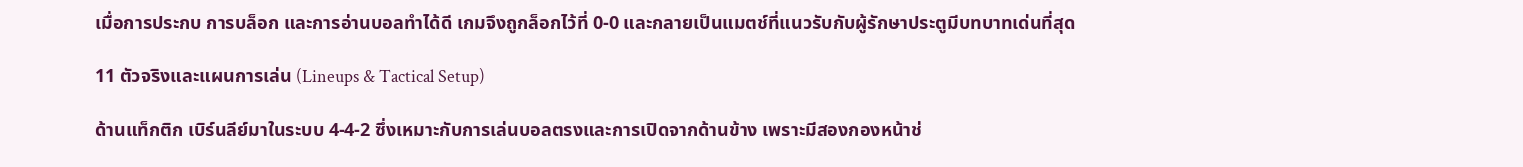เมื่อการประกบ การบล็อก และการอ่านบอลทำได้ดี เกมจึงถูกล็อกไว้ที่ 0-0 และกลายเป็นแมตช์ที่แนวรับกับผู้รักษาประตูมีบทบาทเด่นที่สุด

11 ตัวจริงและแผนการเล่น (Lineups & Tactical Setup)

ด้านแท็กติก เบิร์นลีย์มาในระบบ 4-4-2 ซึ่งเหมาะกับการเล่นบอลตรงและการเปิดจากด้านข้าง เพราะมีสองกองหน้าช่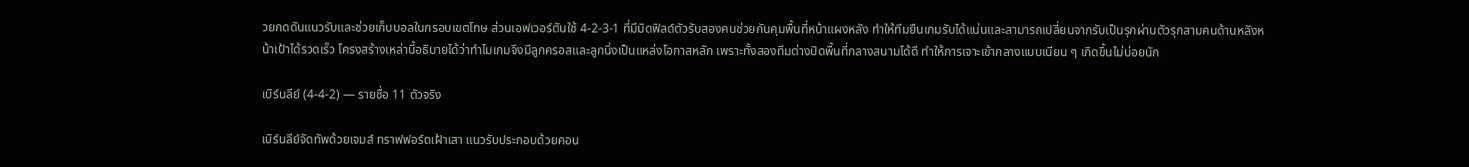วยกดดันแนวรับและช่วยเก็บบอลในกรอบเขตโทษ ส่วนเอฟเวอร์ตันใช้ 4-2-3-1 ที่มีมิดฟิลด์ตัวรับสองคนช่วยกันคุมพื้นที่หน้าแผงหลัง ทำให้ทีมยืนเกมรับได้แน่นและสามารถเปลี่ยนจากรับเป็นรุกผ่านตัวรุกสามคนด้านหลังหน้าเป้าได้รวดเร็ว โครงสร้างเหล่านี้อธิบายได้ว่าทำไมเกมจึงมีลูกครอสและลูกนิ่งเป็นแหล่งโอกาสหลัก เพราะทั้งสองทีมต่างปิดพื้นที่กลางสนามได้ดี ทำให้การเจาะเข้ากลางแบบเนียน ๆ เกิดขึ้นไม่บ่อยนัก

เบิร์นลีย์ (4-4-2) — รายชื่อ 11 ตัวจริง

เบิร์นลีย์จัดทัพด้วยเจมส์ ทราฟฟอร์ดเฝ้าเสา แนวรับประกอบด้วยคอน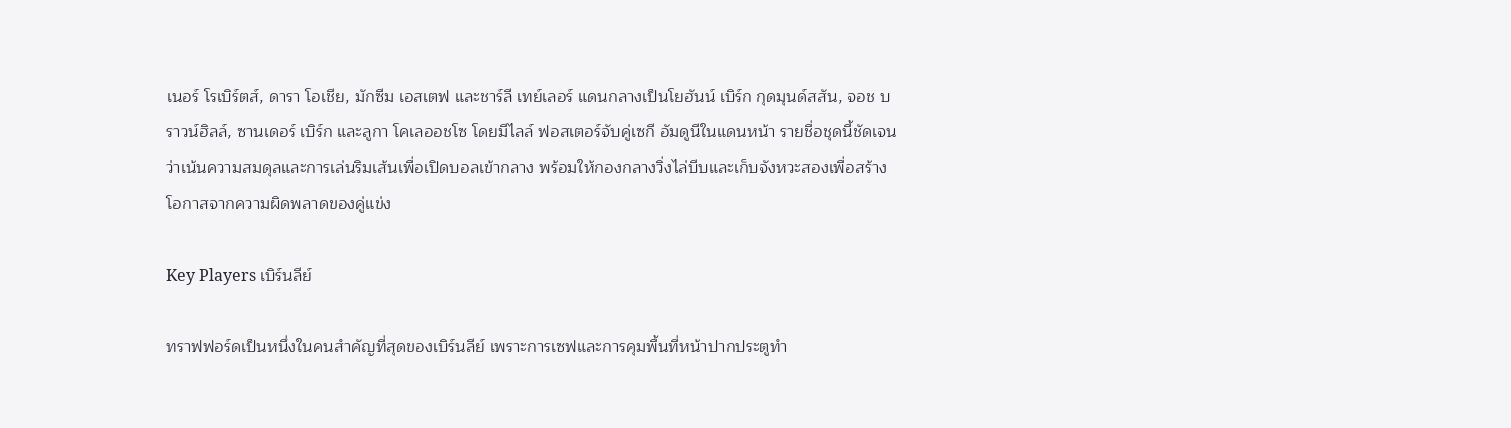เนอร์ โรเบิร์ตส์, ดารา โอเชีย, มักซีม เอสเตฟ และชาร์ลี เทย์เลอร์ แดนกลางเป็นโยฮันน์ เบิร์ก กุดมุนด์สสัน, จอช บราวน์ฮิลล์, ซานเดอร์ เบิร์ก และลูกา โคเลออชโซ โดยมีไลล์ ฟอสเตอร์จับคู่เซกี อัมดูนีในแดนหน้า รายชื่อชุดนี้ชัดเจนว่าเน้นความสมดุลและการเล่นริมเส้นเพื่อเปิดบอลเข้ากลาง พร้อมให้กองกลางวิ่งไล่บีบและเก็บจังหวะสองเพื่อสร้างโอกาสจากความผิดพลาดของคู่แข่ง

Key Players เบิร์นลีย์

ทราฟฟอร์ดเป็นหนึ่งในคนสำคัญที่สุดของเบิร์นลีย์ เพราะการเซฟและการคุมพื้นที่หน้าปากประตูทำ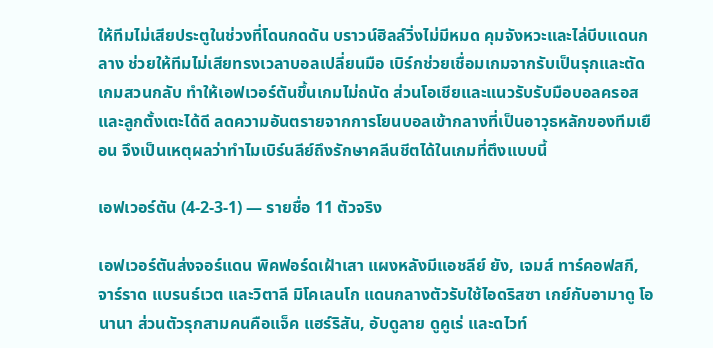ให้ทีมไม่เสียประตูในช่วงที่โดนกดดัน บราวน์ฮิลล์วิ่งไม่มีหมด คุมจังหวะและไล่บีบแดนกลาง ช่วยให้ทีมไม่เสียทรงเวลาบอลเปลี่ยนมือ เบิร์กช่วยเชื่อมเกมจากรับเป็นรุกและตัดเกมสวนกลับ ทำให้เอฟเวอร์ตันขึ้นเกมไม่ถนัด ส่วนโอเชียและแนวรับรับมือบอลครอสและลูกตั้งเตะได้ดี ลดความอันตรายจากการโยนบอลเข้ากลางที่เป็นอาวุธหลักของทีมเยือน จึงเป็นเหตุผลว่าทำไมเบิร์นลีย์ถึงรักษาคลีนชีตได้ในเกมที่ตึงแบบนี้

เอฟเวอร์ตัน (4-2-3-1) — รายชื่อ 11 ตัวจริง

เอฟเวอร์ตันส่งจอร์แดน พิคฟอร์ดเฝ้าเสา แผงหลังมีแอชลีย์ ยัง, เจมส์ ทาร์คอฟสกี, จาร์ราด แบรนธ์เวต และวิตาลี มิโคเลนโก แดนกลางตัวรับใช้ไอดริสซา เกย์กับอามาดู โอนานา ส่วนตัวรุกสามคนคือแจ็ค แฮร์ริสัน, อับดูลาย ดูคูเร่ และดไวท์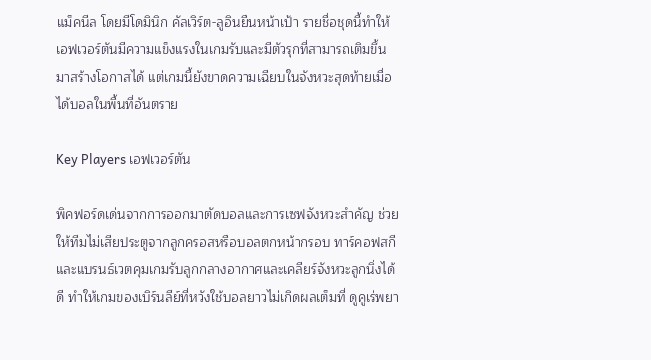แม็คนีล โดยมีโดมินิก คัลเวิร์ต-ลูอินยืนหน้าเป้า รายชื่อชุดนี้ทำให้เอฟเวอร์ตันมีความแข็งแรงในเกมรับและมีตัวรุกที่สามารถเติมขึ้นมาสร้างโอกาสได้ แต่เกมนี้ยังขาดความเฉียบในจังหวะสุดท้ายเมื่อได้บอลในพื้นที่อันตราย

Key Players เอฟเวอร์ตัน

พิคฟอร์ดเด่นจากการออกมาตัดบอลและการเซฟจังหวะสำคัญ ช่วยให้ทีมไม่เสียประตูจากลูกครอสหรือบอลตกหน้ากรอบ ทาร์คอฟสกีและแบรนธ์เวตคุมเกมรับลูกกลางอากาศและเคลียร์จังหวะลูกนิ่งได้ดี ทำให้เกมของเบิร์นลีย์ที่หวังใช้บอลยาวไม่เกิดผลเต็มที่ ดูคูเร่พยา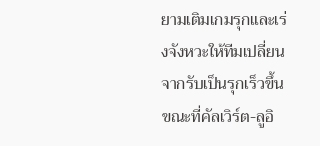ยามเติมเกมรุกและเร่งจังหวะให้ทีมเปลี่ยนจากรับเป็นรุกเร็วขึ้น ขณะที่คัลเวิร์ต-ลูอิ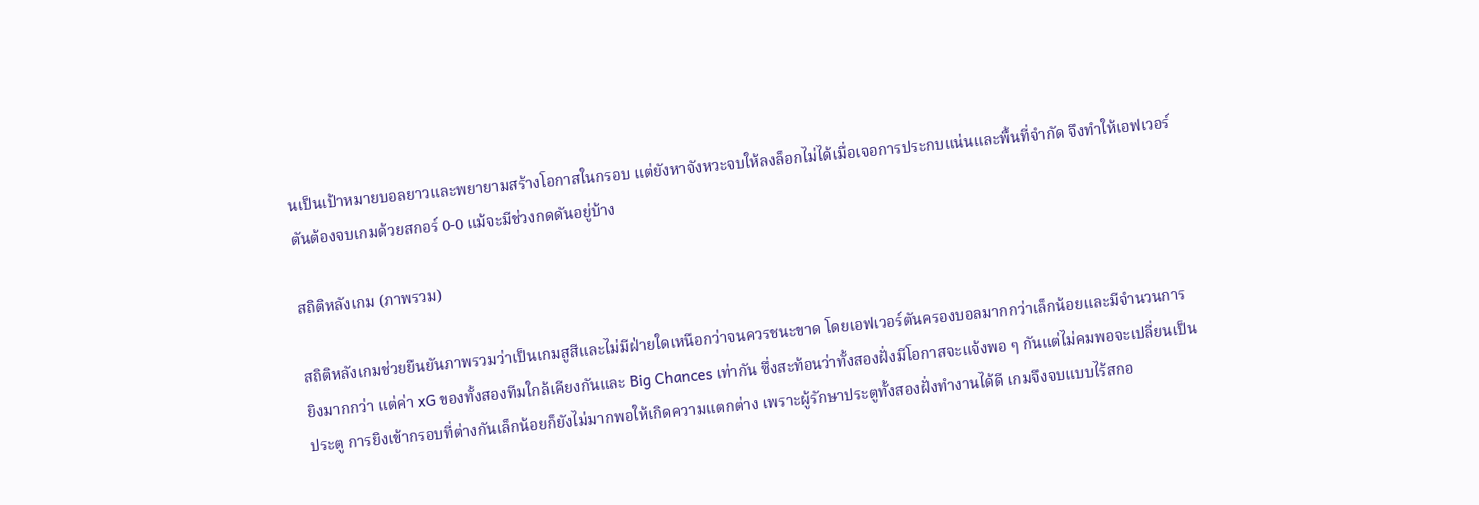นเป็นเป้าหมายบอลยาวและพยายามสร้างโอกาสในกรอบ แต่ยังหาจังหวะจบให้ลงล็อกไม่ได้เมื่อเจอการประกบแน่นและพื้นที่จำกัด จึงทำให้เอฟเวอร์ตันต้องจบเกมด้วยสกอร์ 0-0 แม้จะมีช่วงกดดันอยู่บ้าง

สถิติหลังเกม (ภาพรวม)

สถิติหลังเกมช่วยยืนยันภาพรวมว่าเป็นเกมสูสีและไม่มีฝ่ายใดเหนือกว่าจนควรชนะขาด โดยเอฟเวอร์ตันครองบอลมากกว่าเล็กน้อยและมีจำนวนการยิงมากกว่า แต่ค่า xG ของทั้งสองทีมใกล้เคียงกันและ Big Chances เท่ากัน ซึ่งสะท้อนว่าทั้งสองฝั่งมีโอกาสจะแจ้งพอ ๆ กันแต่ไม่คมพอจะเปลี่ยนเป็นประตู การยิงเข้ากรอบที่ต่างกันเล็กน้อยก็ยังไม่มากพอให้เกิดความแตกต่าง เพราะผู้รักษาประตูทั้งสองฝั่งทำงานได้ดี เกมจึงจบแบบไร้สกอ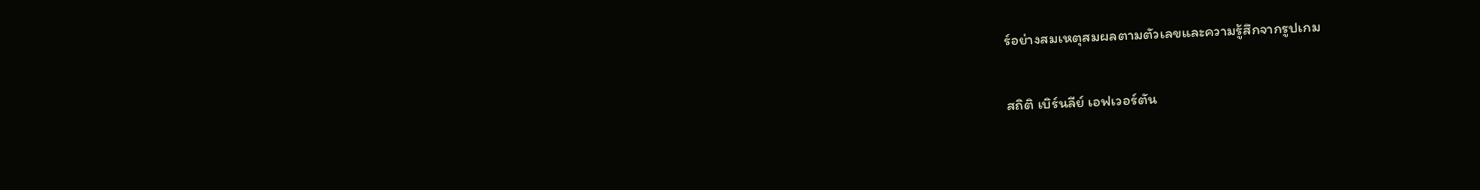ร์อย่างสมเหตุสมผลตามตัวเลขและความรู้สึกจากรูปเกม

สถิติ เบิร์นลีย์ เอฟเวอร์ตัน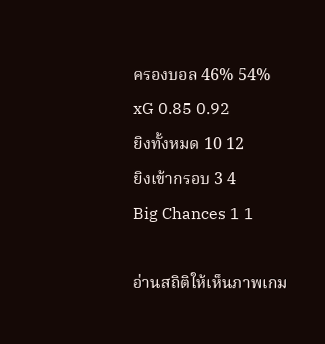ครองบอล 46% 54%
xG 0.85 0.92
ยิงทั้งหมด 10 12
ยิงเข้ากรอบ 3 4
Big Chances 1 1

อ่านสถิติให้เห็นภาพเกม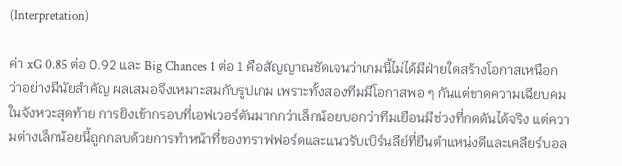(Interpretation)

ค่า xG 0.85 ต่อ 0.92 และ Big Chances 1 ต่อ 1 คือสัญญาณชัดเจนว่าเกมนี้ไม่ได้มีฝ่ายใดสร้างโอกาสเหนือกว่าอย่างมีนัยสำคัญ ผลเสมอจึงเหมาะสมกับรูปเกม เพราะทั้งสองทีมมีโอกาสพอ ๆ กันแต่ขาดความเฉียบคมในจังหวะสุดท้าย การยิงเข้ากรอบที่เอฟเวอร์ตันมากกว่าเล็กน้อยบอกว่าทีมเยือนมีช่วงที่กดดันได้จริง แต่ความต่างเล็กน้อยนี้ถูกกลบด้วยการทำหน้าที่ของทราฟฟอร์ดและแนวรับเบิร์นลีย์ที่ยืนตำแหน่งดีและเคลียร์บอล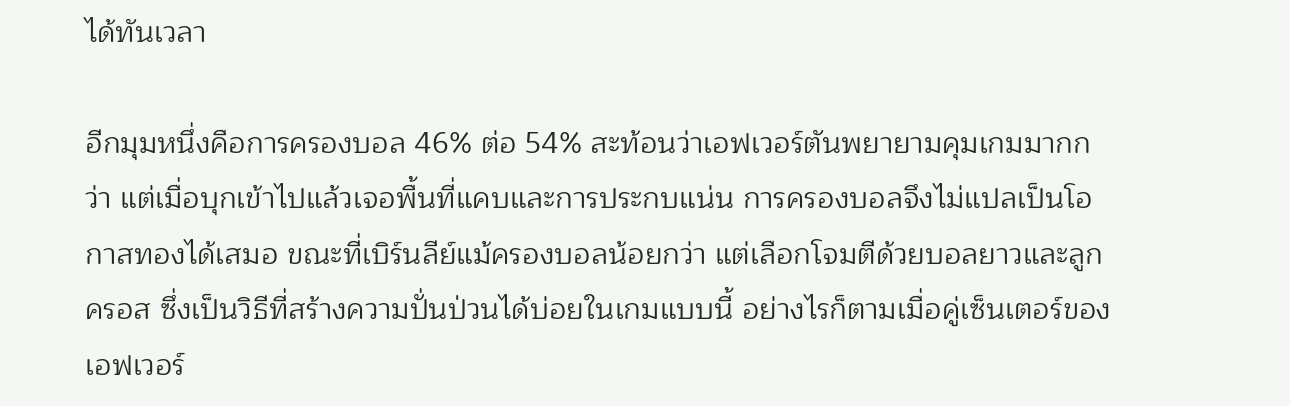ได้ทันเวลา

อีกมุมหนึ่งคือการครองบอล 46% ต่อ 54% สะท้อนว่าเอฟเวอร์ตันพยายามคุมเกมมากกว่า แต่เมื่อบุกเข้าไปแล้วเจอพื้นที่แคบและการประกบแน่น การครองบอลจึงไม่แปลเป็นโอกาสทองได้เสมอ ขณะที่เบิร์นลีย์แม้ครองบอลน้อยกว่า แต่เลือกโจมตีด้วยบอลยาวและลูกครอส ซึ่งเป็นวิธีที่สร้างความปั่นป่วนได้บ่อยในเกมแบบนี้ อย่างไรก็ตามเมื่อคู่เซ็นเตอร์ของเอฟเวอร์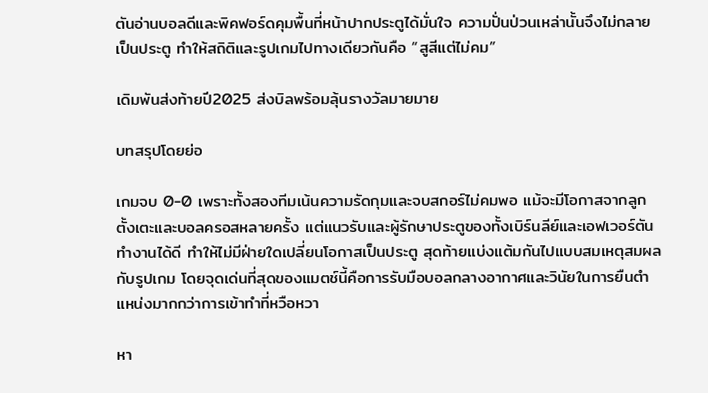ตันอ่านบอลดีและพิคฟอร์ดคุมพื้นที่หน้าปากประตูได้มั่นใจ ความปั่นป่วนเหล่านั้นจึงไม่กลายเป็นประตู ทำให้สถิติและรูปเกมไปทางเดียวกันคือ “สูสีแต่ไม่คม”

เดิมพันส่งท้ายปี2025 ส่งบิลพร้อมลุ้นรางวัลมายมาย

บทสรุปโดยย่อ

เกมจบ 0-0 เพราะทั้งสองทีมเน้นความรัดกุมและจบสกอร์ไม่คมพอ แม้จะมีโอกาสจากลูกตั้งเตะและบอลครอสหลายครั้ง แต่แนวรับและผู้รักษาประตูของทั้งเบิร์นลีย์และเอฟเวอร์ตันทำงานได้ดี ทำให้ไม่มีฝ่ายใดเปลี่ยนโอกาสเป็นประตู สุดท้ายแบ่งแต้มกันไปแบบสมเหตุสมผลกับรูปเกม โดยจุดเด่นที่สุดของแมตช์นี้คือการรับมือบอลกลางอากาศและวินัยในการยืนตำแหน่งมากกว่าการเข้าทำที่หวือหวา

หา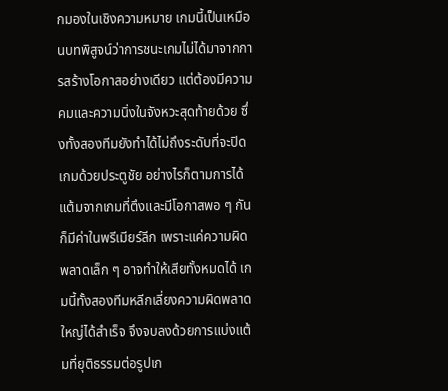กมองในเชิงความหมาย เกมนี้เป็นเหมือนบทพิสูจน์ว่าการชนะเกมไม่ได้มาจากการสร้างโอกาสอย่างเดียว แต่ต้องมีความคมและความนิ่งในจังหวะสุดท้ายด้วย ซึ่งทั้งสองทีมยังทำได้ไม่ถึงระดับที่จะปิดเกมด้วยประตูชัย อย่างไรก็ตามการได้แต้มจากเกมที่ตึงและมีโอกาสพอ ๆ กันก็มีค่าในพรีเมียร์ลีก เพราะแค่ความผิดพลาดเล็ก ๆ อาจทำให้เสียทั้งหมดได้ เกมนี้ทั้งสองทีมหลีกเลี่ยงความผิดพลาดใหญ่ได้สำเร็จ จึงจบลงด้วยการแบ่งแต้มที่ยุติธรรมต่อรูปเก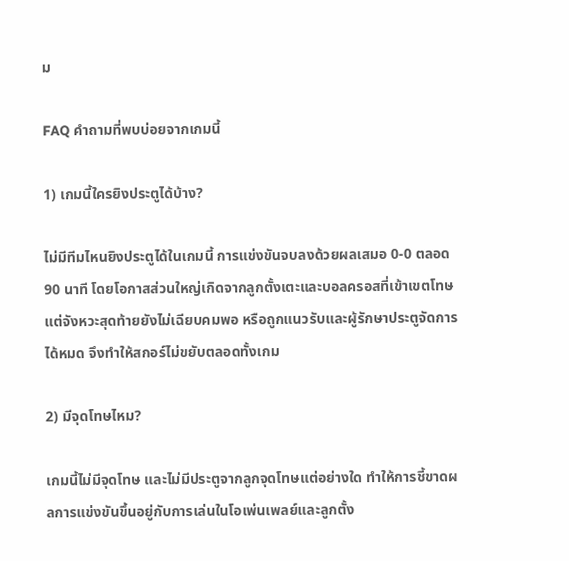ม

FAQ คำถามที่พบบ่อยจากเกมนี้

1) เกมนี้ใครยิงประตูได้บ้าง?

ไม่มีทีมไหนยิงประตูได้ในเกมนี้ การแข่งขันจบลงด้วยผลเสมอ 0-0 ตลอด 90 นาที โดยโอกาสส่วนใหญ่เกิดจากลูกตั้งเตะและบอลครอสที่เข้าเขตโทษ แต่จังหวะสุดท้ายยังไม่เฉียบคมพอ หรือถูกแนวรับและผู้รักษาประตูจัดการได้หมด จึงทำให้สกอร์ไม่ขยับตลอดทั้งเกม

2) มีจุดโทษไหม?

เกมนี้ไม่มีจุดโทษ และไม่มีประตูจากลูกจุดโทษแต่อย่างใด ทำให้การชี้ขาดผลการแข่งขันขึ้นอยู่กับการเล่นในโอเพ่นเพลย์และลูกตั้ง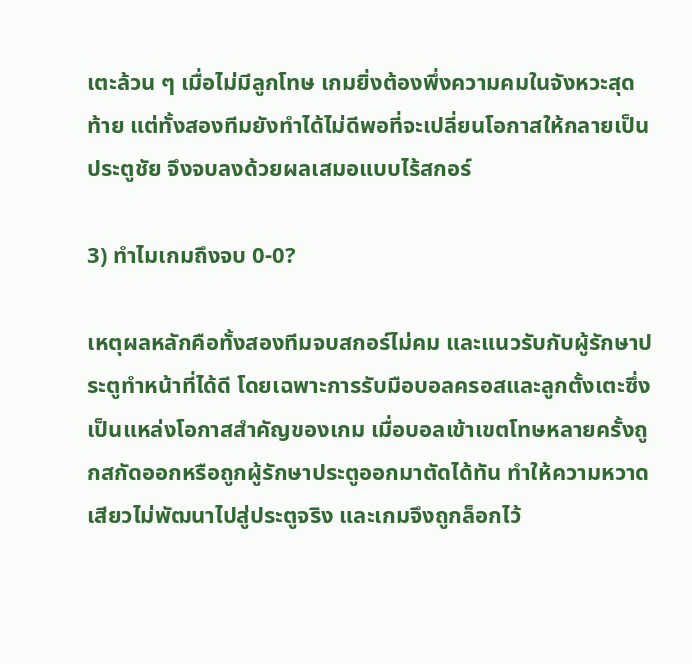เตะล้วน ๆ เมื่อไม่มีลูกโทษ เกมยิ่งต้องพึ่งความคมในจังหวะสุดท้าย แต่ทั้งสองทีมยังทำได้ไม่ดีพอที่จะเปลี่ยนโอกาสให้กลายเป็นประตูชัย จึงจบลงด้วยผลเสมอแบบไร้สกอร์

3) ทำไมเกมถึงจบ 0-0?

เหตุผลหลักคือทั้งสองทีมจบสกอร์ไม่คม และแนวรับกับผู้รักษาประตูทำหน้าที่ได้ดี โดยเฉพาะการรับมือบอลครอสและลูกตั้งเตะซึ่งเป็นแหล่งโอกาสสำคัญของเกม เมื่อบอลเข้าเขตโทษหลายครั้งถูกสกัดออกหรือถูกผู้รักษาประตูออกมาตัดได้ทัน ทำให้ความหวาดเสียวไม่พัฒนาไปสู่ประตูจริง และเกมจึงถูกล็อกไว้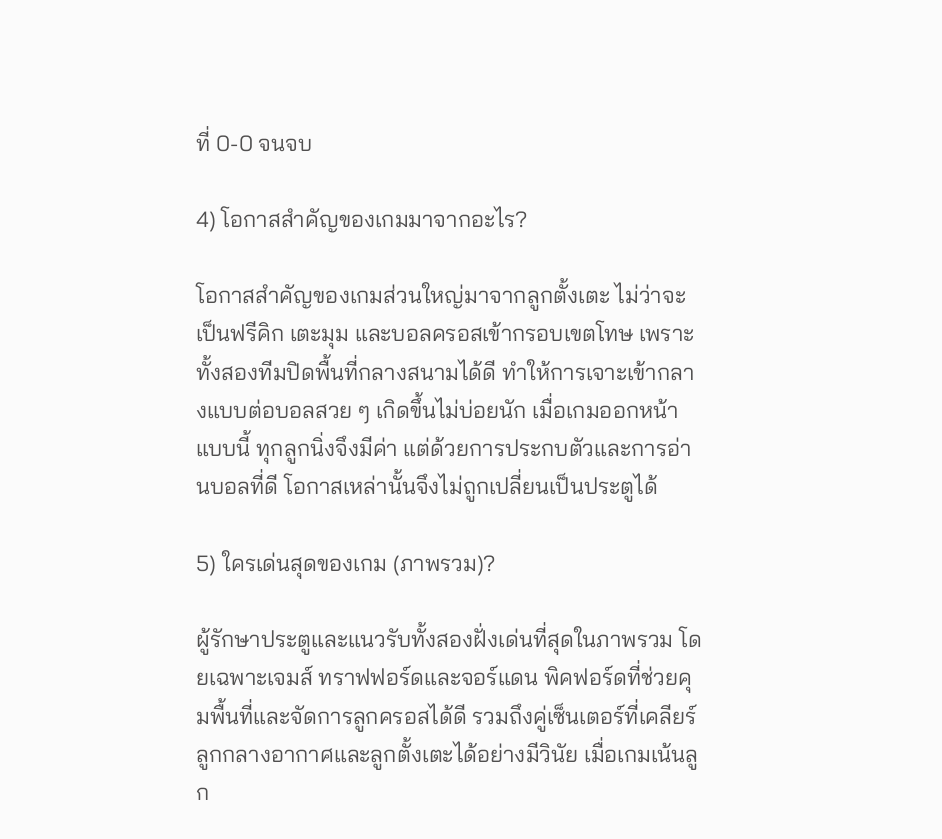ที่ 0-0 จนจบ

4) โอกาสสำคัญของเกมมาจากอะไร?

โอกาสสำคัญของเกมส่วนใหญ่มาจากลูกตั้งเตะ ไม่ว่าจะเป็นฟรีคิก เตะมุม และบอลครอสเข้ากรอบเขตโทษ เพราะทั้งสองทีมปิดพื้นที่กลางสนามได้ดี ทำให้การเจาะเข้ากลางแบบต่อบอลสวย ๆ เกิดขึ้นไม่บ่อยนัก เมื่อเกมออกหน้าแบบนี้ ทุกลูกนิ่งจึงมีค่า แต่ด้วยการประกบตัวและการอ่านบอลที่ดี โอกาสเหล่านั้นจึงไม่ถูกเปลี่ยนเป็นประตูได้

5) ใครเด่นสุดของเกม (ภาพรวม)?

ผู้รักษาประตูและแนวรับทั้งสองฝั่งเด่นที่สุดในภาพรวม โดยเฉพาะเจมส์ ทราฟฟอร์ดและจอร์แดน พิคฟอร์ดที่ช่วยคุมพื้นที่และจัดการลูกครอสได้ดี รวมถึงคู่เซ็นเตอร์ที่เคลียร์ลูกกลางอากาศและลูกตั้งเตะได้อย่างมีวินัย เมื่อเกมเน้นลูก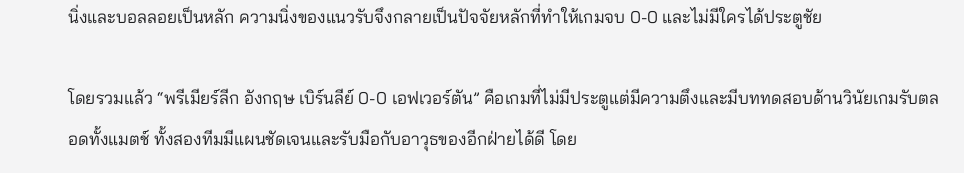นิ่งและบอลลอยเป็นหลัก ความนิ่งของแนวรับจึงกลายเป็นปัจจัยหลักที่ทำให้เกมจบ 0-0 และไม่มีใครได้ประตูชัย

โดยรวมแล้ว “พรีเมียร์ลีก อังกฤษ เบิร์นลีย์ 0-0 เอฟเวอร์ตัน” คือเกมที่ไม่มีประตูแต่มีความตึงและมีบททดสอบด้านวินัยเกมรับตลอดทั้งแมตช์ ทั้งสองทีมมีแผนชัดเจนและรับมือกับอาวุธของอีกฝ่ายได้ดี โดย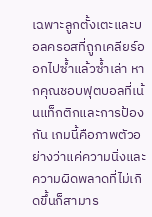เฉพาะลูกตั้งเตะและบอลครอสที่ถูกเคลียร์ออกไปซ้ำแล้วซ้ำเล่า หากคุณชอบฟุตบอลที่เน้นแท็กติกและการป้องกัน เกมนี้คือภาพตัวอย่างว่าแค่ความนิ่งและความผิดพลาดที่ไม่เกิดขึ้นก็สามาร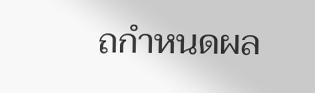ถกำหนดผล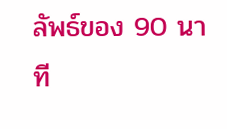ลัพธ์ของ 90 นาที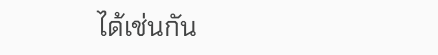ได้เช่นกัน